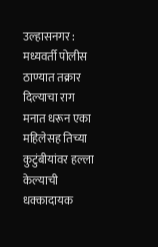उल्हासनगर : मध्यवर्ती पोलीस ठाण्यात तक्रार दिल्याचा राग मनात धरून एका महिलेसह तिच्या कुटुंबीयांवर हल्ला केल्याची धक्कादायक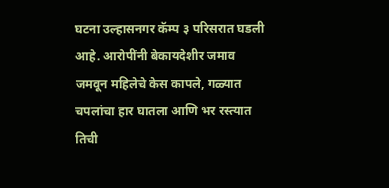घटना उल्हासनगर कॅम्प ३ परिसरात घडली आहे. आरोपींनी बेकायदेशीर जमाव जमवून महिलेचे केस कापले, गळ्यात चपलांचा हार घातला आणि भर रस्त्यात तिची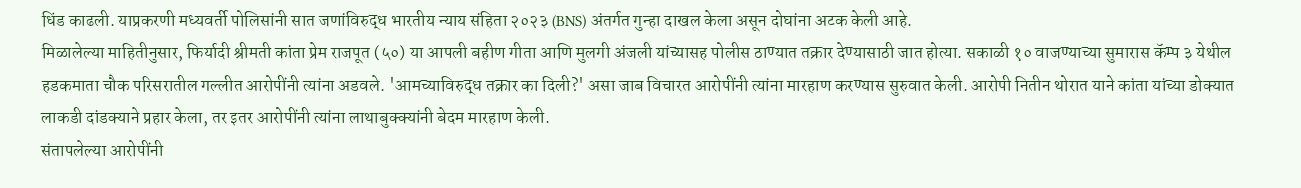धिंड काढली. याप्रकरणी मध्यवर्ती पोलिसांनी सात जणांविरुद्ध भारतीय न्याय संहिता २०२३ (BNS) अंतर्गत गुन्हा दाखल केला असून दोघांना अटक केली आहे.
मिळालेल्या माहितीनुसार, फिर्यादी श्रीमती कांता प्रेम राजपूत (५०) या आपली बहीण गीता आणि मुलगी अंजली यांच्यासह पोलीस ठाण्यात तक्रार देण्यासाठी जात होत्या. सकाळी १० वाजण्याच्या सुमारास कॅम्प ३ येथील हडकमाता चौक परिसरातील गल्लीत आरोपींनी त्यांना अडवले. 'आमच्याविरुद्ध तक्रार का दिली?' असा जाब विचारत आरोपींनी त्यांना मारहाण करण्यास सुरुवात केली. आरोपी नितीन थोरात याने कांता यांच्या डोक्यात लाकडी दांडक्याने प्रहार केला, तर इतर आरोपींनी त्यांना लाथाबुक्क्यांनी बेदम मारहाण केली.
संतापलेल्या आरोपींनी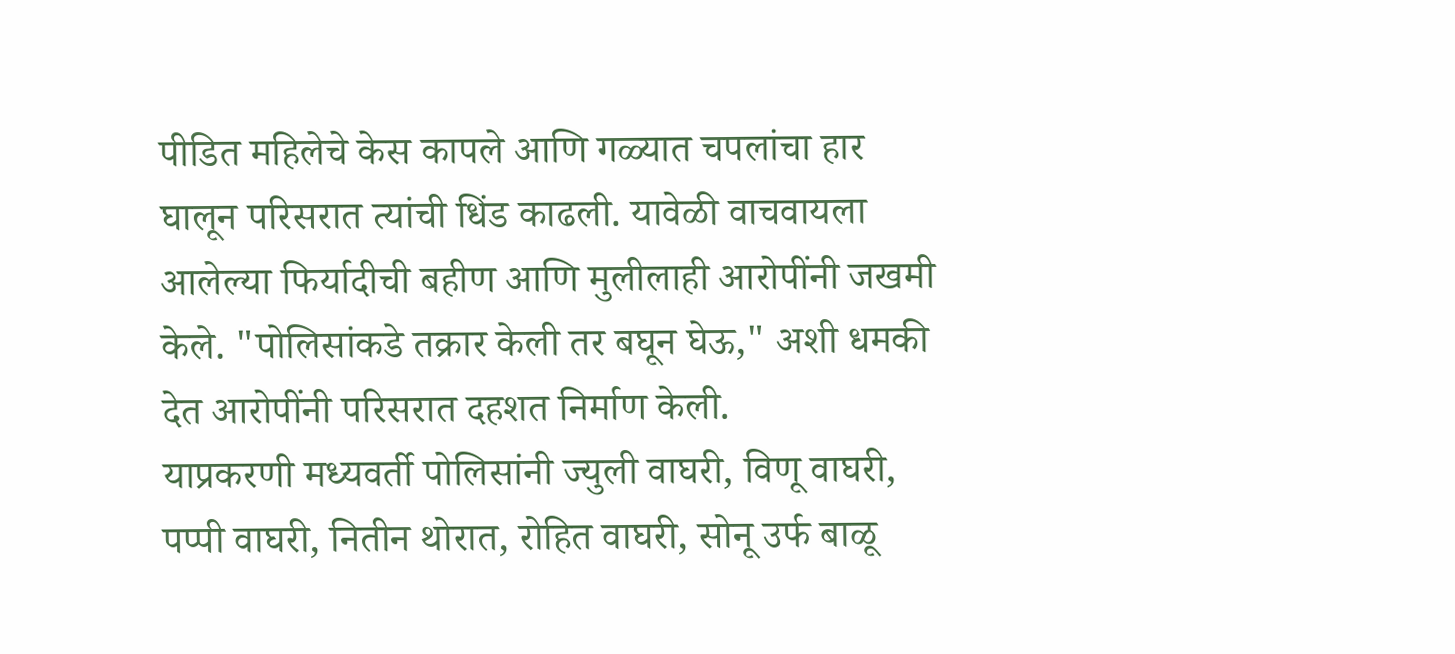पीडित महिलेचे केस कापले आणि गळ्यात चपलांचा हार घालून परिसरात त्यांची धिंड काढली. यावेळी वाचवायला आलेल्या फिर्यादीची बहीण आणि मुलीलाही आरोपींनी जखमी केले. "पोलिसांकडे तक्रार केली तर बघून घेऊ," अशी धमकी देत आरोपींनी परिसरात दहशत निर्माण केली.
याप्रकरणी मध्यवर्ती पोलिसांनी ज्युली वाघरी, विणू वाघरी, पप्पी वाघरी, नितीन थोरात, रोहित वाघरी, सोनू उर्फ बाळू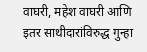वाघरी, महेश वाघरी आणि इतर साथीदारांविरुद्ध गुन्हा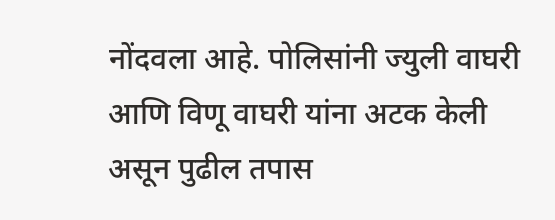नोंदवला आहे. पोलिसांनी ज्युली वाघरी आणि विणू वाघरी यांना अटक केली असून पुढील तपास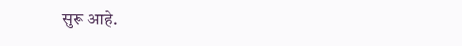सुरू आहे.